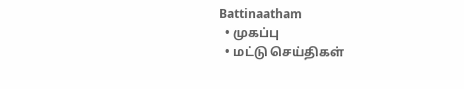Battinaatham
  • முகப்பு
  • மட்டு செய்திகள்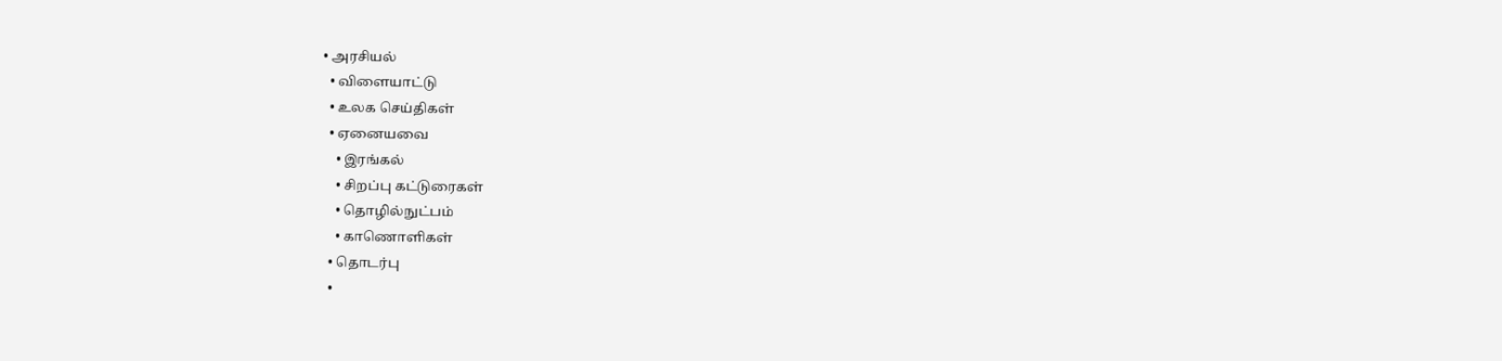• அரசியல்
  • விளையாட்டு
  • உலக செய்திகள்
  • ஏனையவை
    • இரங்கல்
    • சிறப்பு கட்டுரைகள்
    • தொழில்நுட்பம்
    • காணொளிகள்
  • தொடர்பு
  •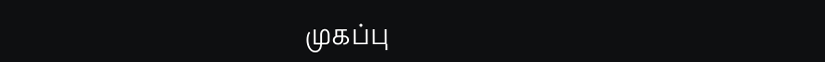முகப்பு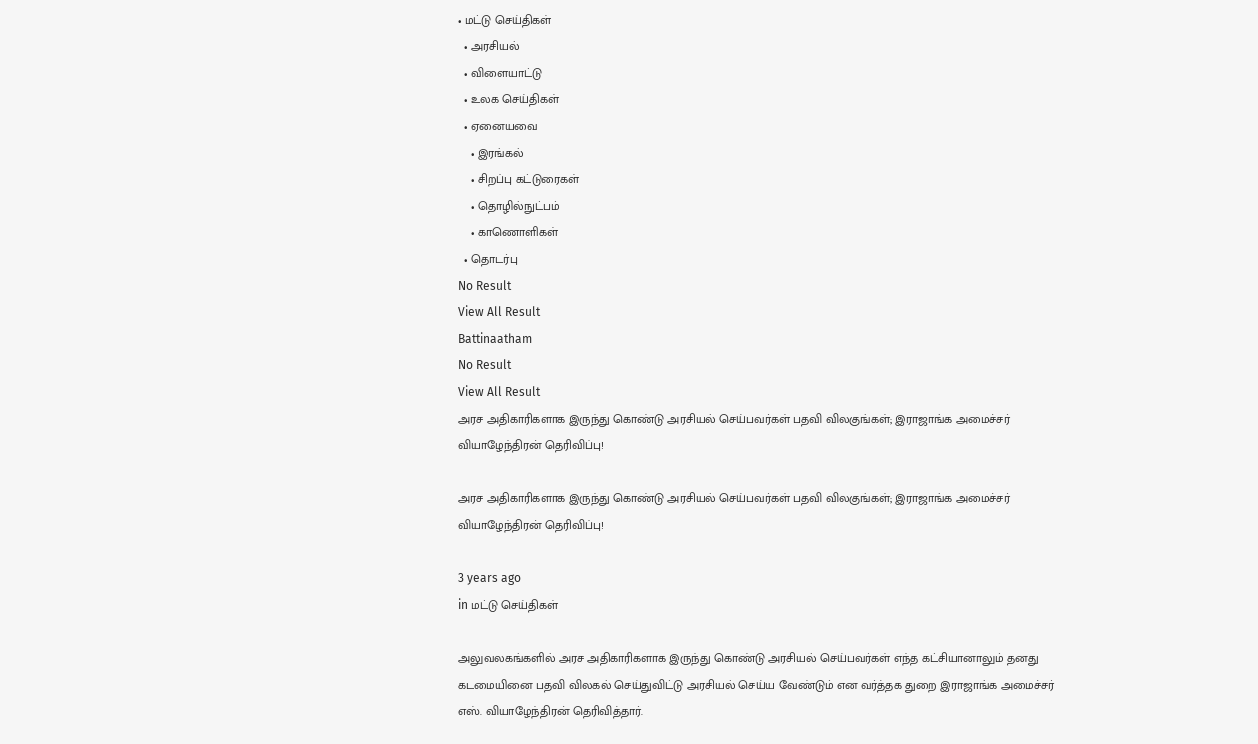• மட்டு செய்திகள்
  • அரசியல்
  • விளையாட்டு
  • உலக செய்திகள்
  • ஏனையவை
    • இரங்கல்
    • சிறப்பு கட்டுரைகள்
    • தொழில்நுட்பம்
    • காணொளிகள்
  • தொடர்பு
No Result
View All Result
Battinaatham
No Result
View All Result
அரச அதிகாரிகளாக இருந்து கொண்டு அரசியல் செய்பவர்கள் பதவி விலகுங்கள்; இராஜாங்க அமைச்சர் வியாழேந்திரன் தெரிவிப்பு!

அரச அதிகாரிகளாக இருந்து கொண்டு அரசியல் செய்பவர்கள் பதவி விலகுங்கள்; இராஜாங்க அமைச்சர் வியாழேந்திரன் தெரிவிப்பு!

3 years ago
in மட்டு செய்திகள்

அலுவலகங்களில் அரச அதிகாரிகளாக இருந்து கொண்டு அரசியல் செய்பவர்கள் எந்த கட்சியானாலும் தனது கடமையினை பதவி விலகல் செய்துவிட்டு அரசியல் செய்ய வேண்டும் என வர்த்தக துறை இராஜாங்க அமைச்சர் எஸ். வியாழேந்திரன் தெரிவித்தார்.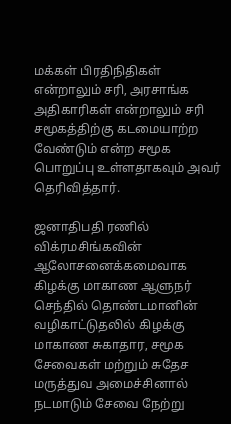மக்கள் பிரதிநிதிகள் என்றாலும் சரி, அரசாங்க அதிகாரிகள் என்றாலும் சரி சமூகத்திற்கு கடமையாற்ற வேண்டும் என்ற சமூக பொறுப்பு உள்ளதாகவும் அவர் தெரிவித்தார்.

ஜனாதிபதி ரணில் விக்ரமசிங்கவின் ஆலோசனைக்கமைவாக கிழக்கு மாகாண ஆளுநர் செந்தில் தொண்டமானின் வழிகாட்டுதலில் கிழக்கு மாகாண சுகாதார, சமூக சேவைகள் மற்றும் சுதேச மருத்துவ அமைச்சினால் நடமாடும் சேவை நேற்று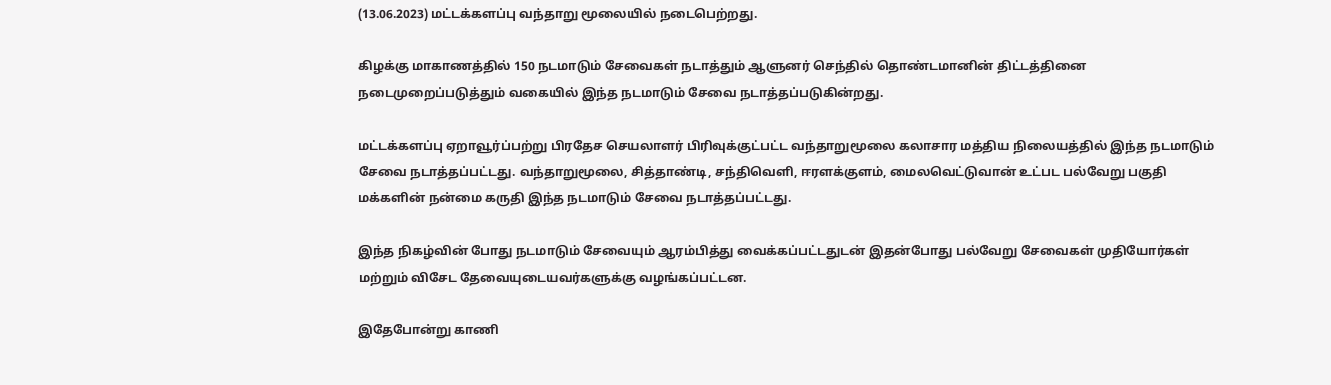(13.06.2023) மட்டக்களப்பு வந்தாறு மூலையில் நடைபெற்றது.

கிழக்கு மாகாணத்தில் 150 நடமாடும் சேவைகள் நடாத்தும் ஆளுனர் செந்தில் தொண்டமானின் திட்டத்தினை நடைமுறைப்படுத்தும் வகையில் இந்த நடமாடும் சேவை நடாத்தப்படுகின்றது.

மட்டக்களப்பு ஏறாவூர்ப்பற்று பிரதேச செயலாளர் பிரிவுக்குட்பட்ட வந்தாறுமூலை கலாசார மத்திய நிலையத்தில் இந்த நடமாடும் சேவை நடாத்தப்பட்டது. வந்தாறுமூலை, சித்தாண்டி, சந்திவெளி, ஈரளக்குளம், மைலவெட்டுவான் உட்பட பல்வேறு பகுதி மக்களின் நன்மை கருதி இந்த நடமாடும் சேவை நடாத்தப்பட்டது.

இந்த நிகழ்வின் போது நடமாடும் சேவையும் ஆரம்பித்து வைக்கப்பட்டதுடன் இதன்போது பல்வேறு சேவைகள் முதியோர்கள் மற்றும் விசேட தேவையுடையவர்களுக்கு வழங்கப்பட்டன.

இதேபோன்று காணி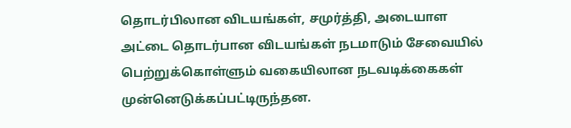தொடர்பிலான விடயங்கள், சமுர்த்தி, அடையாள அட்டை தொடர்பான விடயங்கள் நடமாடும் சேவையில் பெற்றுக்கொள்ளும் வகையிலான நடவடிக்கைகள் முன்னெடுக்கப்பட்டிருந்தன.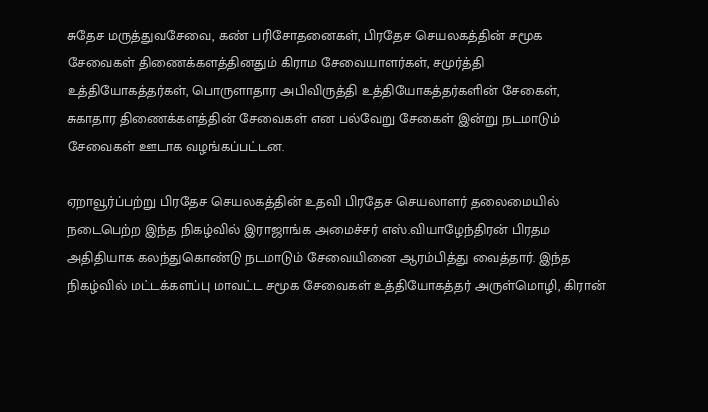சுதேச மருத்துவசேவை, கண் பரிசோதனைகள், பிரதேச செயலகத்தின் சமூக சேவைகள் திணைக்களத்தினதும் கிராம சேவையாளர்கள், சமுர்த்தி உத்தியோகத்தர்கள், பொருளாதார அபிவிருத்தி உத்தியோகத்தர்களின் சேகைள், சுகாதார திணைக்களத்தின் சேவைகள் என பல்வேறு சேகைள் இன்று நடமாடும் சேவைகள் ஊடாக வழங்கப்பட்டன.

ஏறாவூர்ப்பற்று பிரதேச செயலகத்தின் உதவி பிரதேச செயலாளர் தலைமையில் நடைபெற்ற இந்த நிகழ்வில் இராஜாங்க அமைச்சர் எஸ்.வியாழேந்திரன் பிரதம அதிதியாக கலந்துகொண்டு நடமாடும் சேவையினை ஆரம்பித்து வைத்தார். இந்த நிகழ்வில் மட்டக்களப்பு மாவட்ட சமூக சேவைகள் உத்தியோகத்தர் அருள்மொழி, கிரான்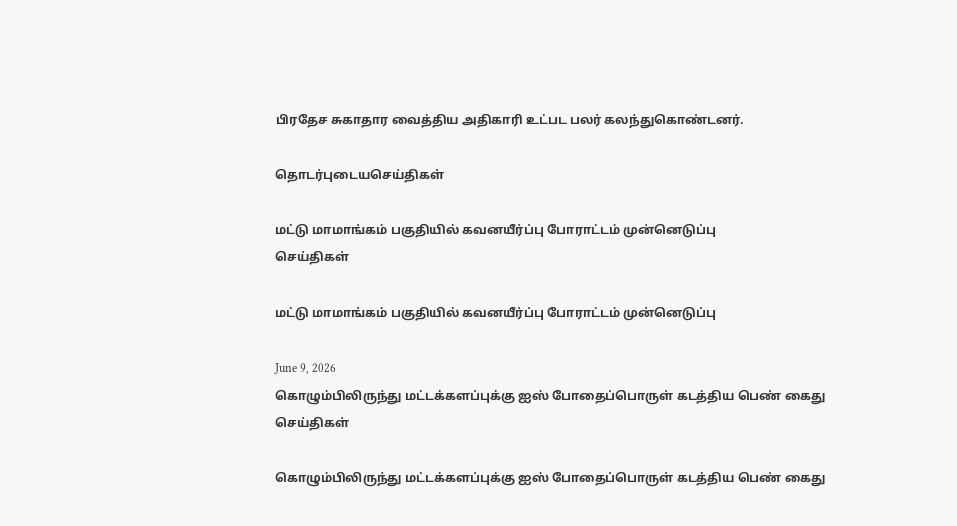பிரதேச சுகாதார வைத்திய அதிகாரி உட்பட பலர் கலந்துகொண்டனர்.

தொடர்புடையசெய்திகள்

மட்டு மாமாங்கம் பகுதியில் கவனயீர்ப்பு போராட்டம் முன்னெடுப்பு
செய்திகள்

மட்டு மாமாங்கம் பகுதியில் கவனயீர்ப்பு போராட்டம் முன்னெடுப்பு

June 9, 2026
கொழும்பிலிருந்து மட்டக்களப்புக்கு ஐஸ் போதைப்பொருள் கடத்திய பெண் கைது
செய்திகள்

கொழும்பிலிருந்து மட்டக்களப்புக்கு ஐஸ் போதைப்பொருள் கடத்திய பெண் கைது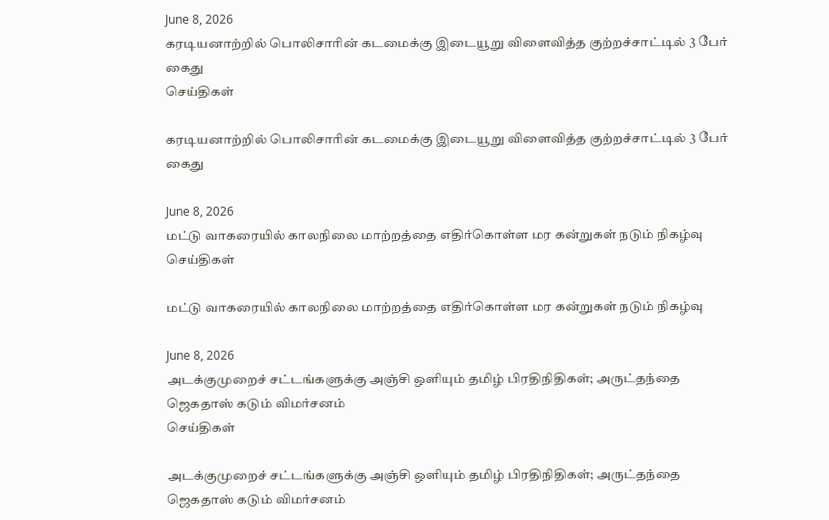June 8, 2026
கரடியனாற்றில் பொலிசாரின் கடமைக்கு இடையூறு விளைவித்த குற்றச்சாட்டில் 3 பேர் கைது
செய்திகள்

கரடியனாற்றில் பொலிசாரின் கடமைக்கு இடையூறு விளைவித்த குற்றச்சாட்டில் 3 பேர் கைது

June 8, 2026
மட்டு வாகரையில் காலநிலை மாற்றத்தை எதிர்கொள்ள மர கன்றுகள் நடும் நிகழ்வு
செய்திகள்

மட்டு வாகரையில் காலநிலை மாற்றத்தை எதிர்கொள்ள மர கன்றுகள் நடும் நிகழ்வு

June 8, 2026
அடக்குமுறைச் சட்டங்களுக்கு அஞ்சி ஒளியும் தமிழ் பிரதிநிதிகள்; அருட்தந்தை ஜெகதாஸ் கடும் விமர்சனம்
செய்திகள்

அடக்குமுறைச் சட்டங்களுக்கு அஞ்சி ஒளியும் தமிழ் பிரதிநிதிகள்; அருட்தந்தை ஜெகதாஸ் கடும் விமர்சனம்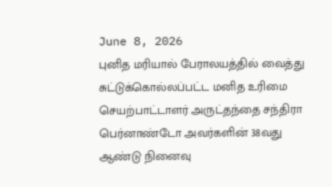June 8, 2026
புனித மரியால் பேராலயத்தில் வைத்து சுட்டுக்கொல்லப்பட்ட மனித உரிமை செயற்பாட்டாளர் அருட்தந்தை சந்திரா பெர்னாண்டோ அவர்களின் 38வது ஆண்டு நினைவு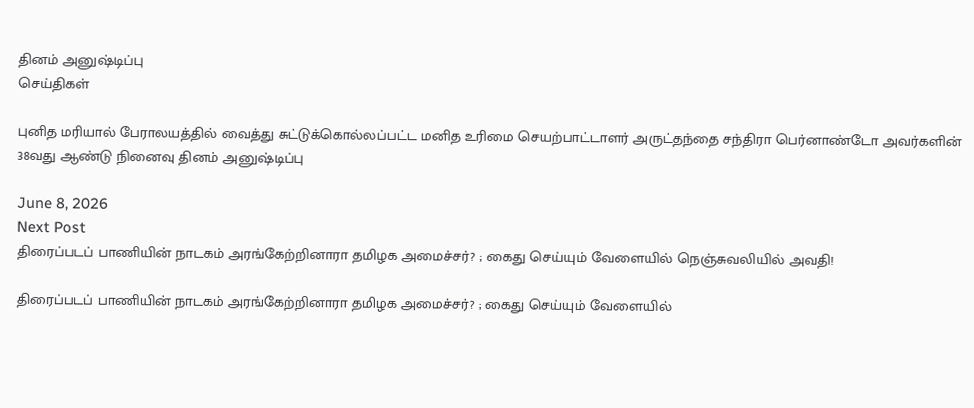தினம் அனுஷ்டிப்பு
செய்திகள்

புனித மரியால் பேராலயத்தில் வைத்து சுட்டுக்கொல்லப்பட்ட மனித உரிமை செயற்பாட்டாளர் அருட்தந்தை சந்திரா பெர்னாண்டோ அவர்களின் 38வது ஆண்டு நினைவு தினம் அனுஷ்டிப்பு

June 8, 2026
Next Post
திரைப்படப் பாணியின் நாடகம் அரங்கேற்றினாரா தமிழக அமைச்சர்? ; கைது செய்யும் வேளையில் நெஞ்சுவலியில் அவதி!

திரைப்படப் பாணியின் நாடகம் அரங்கேற்றினாரா தமிழக அமைச்சர்? ; கைது செய்யும் வேளையில்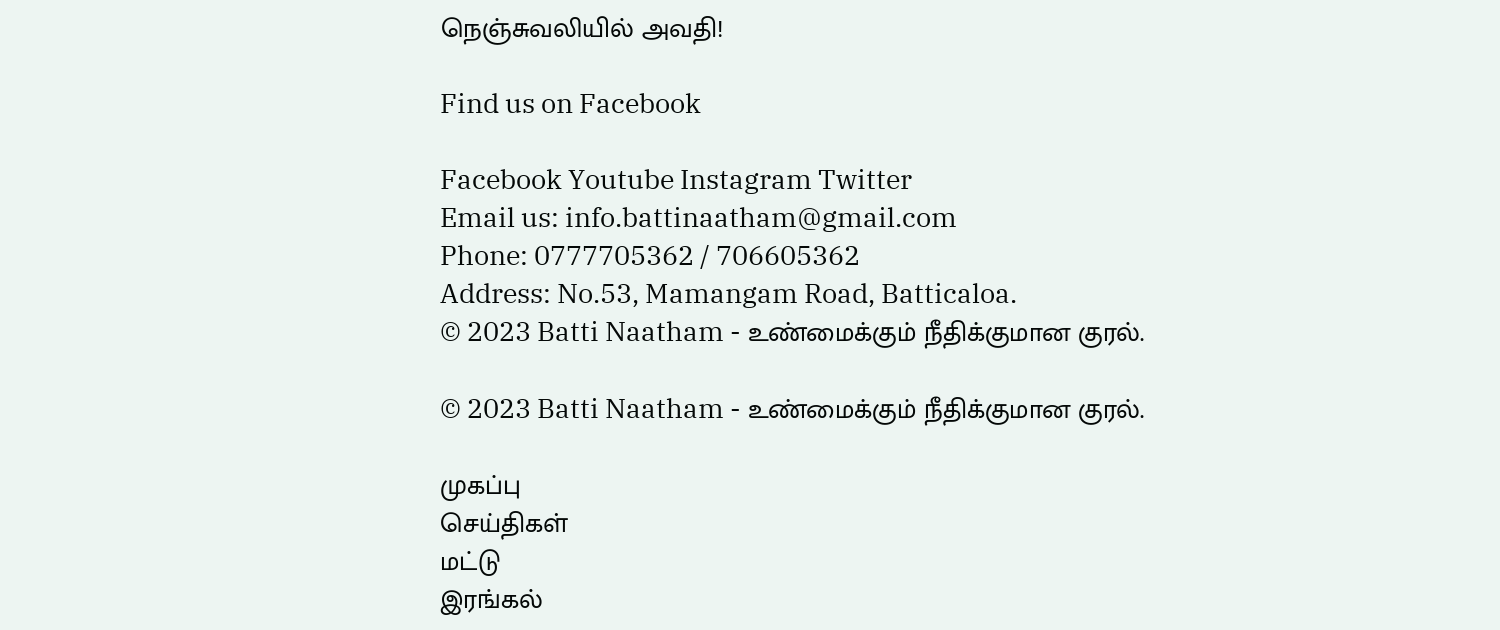நெஞ்சுவலியில் அவதி!

Find us on Facebook

Facebook Youtube Instagram Twitter
Email us: info.battinaatham@gmail.com
Phone: 0777705362 / 706605362
Address: No.53, Mamangam Road, Batticaloa.
© 2023 Batti Naatham - உண்மைக்கும் நீதிக்குமான குரல்.

© 2023 Batti Naatham - உண்மைக்கும் நீதிக்குமான குரல்.

முகப்பு
செய்திகள்
மட்டு
இரங்கல்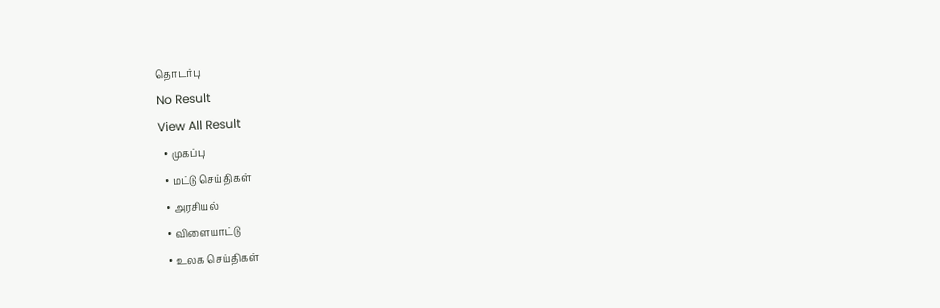தொடர்பு
No Result
View All Result
  • முகப்பு
  • மட்டு செய்திகள்
  • அரசியல்
  • விளையாட்டு
  • உலக செய்திகள்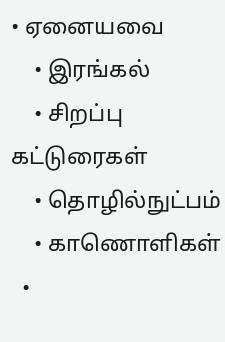• ஏனையவை
    • இரங்கல்
    • சிறப்பு கட்டுரைகள்
    • தொழில்நுட்பம்
    • காணொளிகள்
  •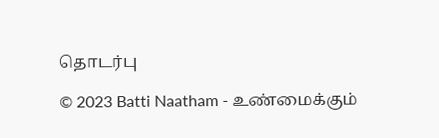தொடர்பு

© 2023 Batti Naatham - உண்மைக்கும்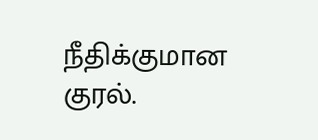நீதிக்குமான குரல்.